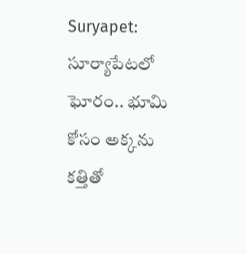Suryapet: సూర్యాపేటలో ఘోరం.. భూమి కోసం అక్కను కత్తితో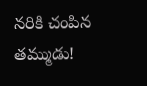నరికి చంపిన తమ్ముడు!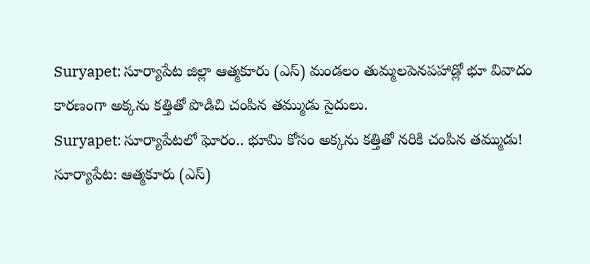Suryapet: సూర్యాపేట జిల్లా ఆత్మకూరు (ఎస్) మండలం తుమ్మలపెనపహాడ్లో భూ వివాదం కారణంగా అక్కను కత్తితో పొడిచి చంపిన తమ్ముడు సైదులు.
Suryapet: సూర్యాపేటలో ఘోరం.. భూమి కోసం అక్కను కత్తితో నరికి చంపిన తమ్ముడు!
సూర్యాపేట: ఆత్మకూరు (ఎస్)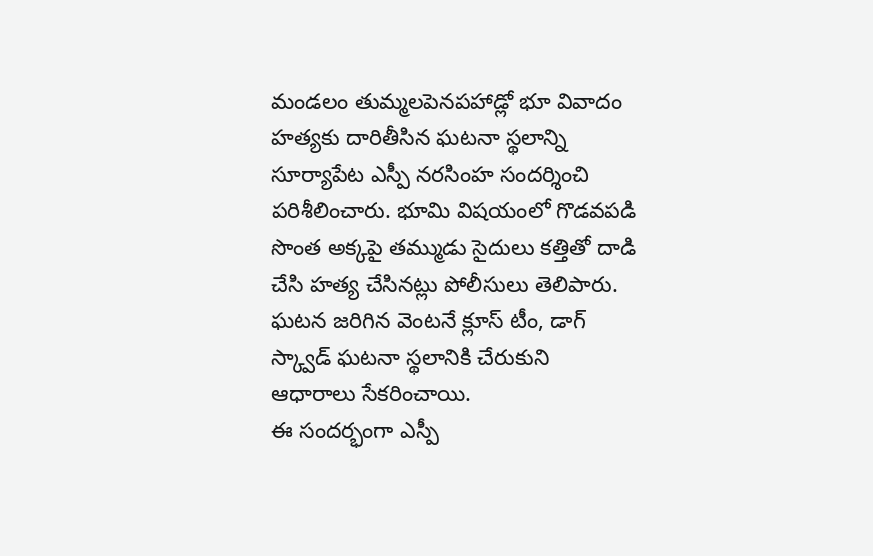మండలం తుమ్మలపెనపహాడ్లో భూ వివాదం హత్యకు దారితీసిన ఘటనా స్థలాన్ని సూర్యాపేట ఎస్పీ నరసింహ సందర్శించి పరిశీలించారు. భూమి విషయంలో గొడవపడి సొంత అక్కపై తమ్ముడు సైదులు కత్తితో దాడి చేసి హత్య చేసినట్లు పోలీసులు తెలిపారు. ఘటన జరిగిన వెంటనే క్లూస్ టీం, డాగ్ స్క్వాడ్ ఘటనా స్థలానికి చేరుకుని ఆధారాలు సేకరించాయి.
ఈ సందర్భంగా ఎస్పీ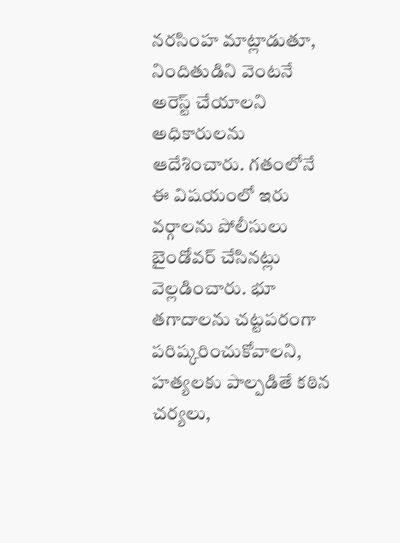నరసింహ మాట్లాడుతూ, నిందితుడిని వెంటనే అరెస్ట్ చేయాలని అధికారులను ఆదేశించారు. గతంలోనే ఈ విషయంలో ఇరు వర్గాలను పోలీసులు బైండోవర్ చేసినట్లు వెల్లడించారు. భూ తగాదాలను చట్టపరంగా పరిష్కరించుకోవాలని, హత్యలకు పాల్పడితే కఠిన చర్యలు,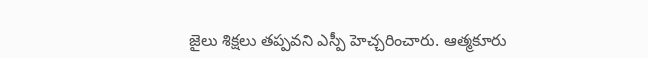జైలు శిక్షలు తప్పవని ఎస్పీ హెచ్చరించారు. ఆత్మకూరు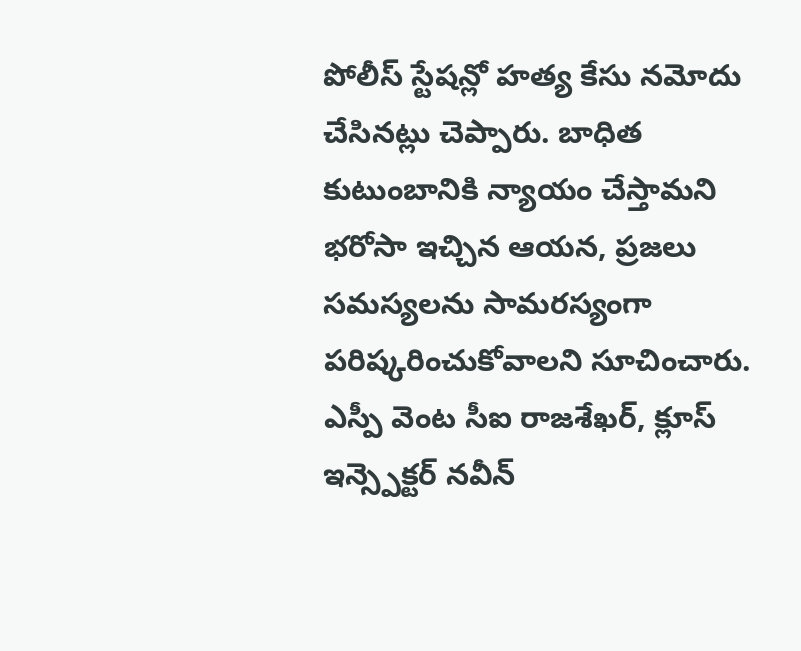పోలీస్ స్టేషన్లో హత్య కేసు నమోదు చేసినట్లు చెప్పారు. బాధిత కుటుంబానికి న్యాయం చేస్తామని భరోసా ఇచ్చిన ఆయన, ప్రజలు సమస్యలను సామరస్యంగా పరిష్కరించుకోవాలని సూచించారు. ఎస్పీ వెంట సీఐ రాజశేఖర్, క్లూస్ ఇన్స్పెక్టర్ నవీన్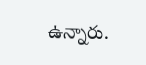ఉన్నారు.